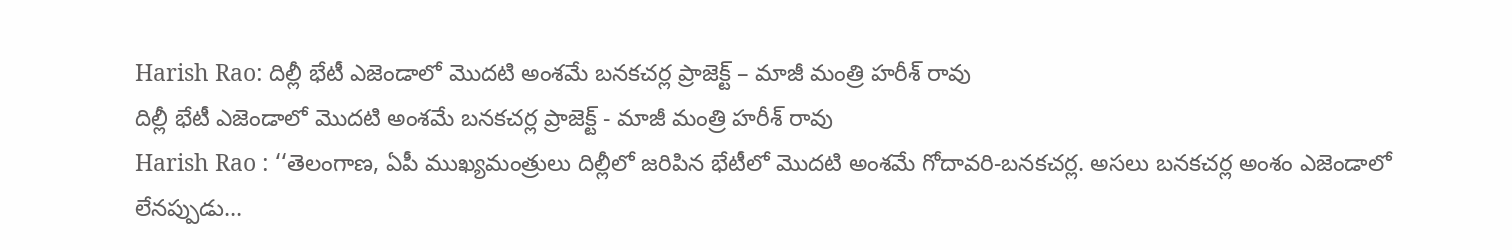Harish Rao: దిల్లీ భేటీ ఎజెండాలో మొదటి అంశమే బనకచర్ల ప్రాజెక్ట్ – మాజీ మంత్రి హరీశ్ రావు
దిల్లీ భేటీ ఎజెండాలో మొదటి అంశమే బనకచర్ల ప్రాజెక్ట్ - మాజీ మంత్రి హరీశ్ రావు
Harish Rao : ‘‘తెలంగాణ, ఏపీ ముఖ్యమంత్రులు దిల్లీలో జరిపిన భేటీలో మొదటి అంశమే గోదావరి-బనకచర్ల. అసలు బనకచర్ల అంశం ఎజెండాలో లేనప్పుడు…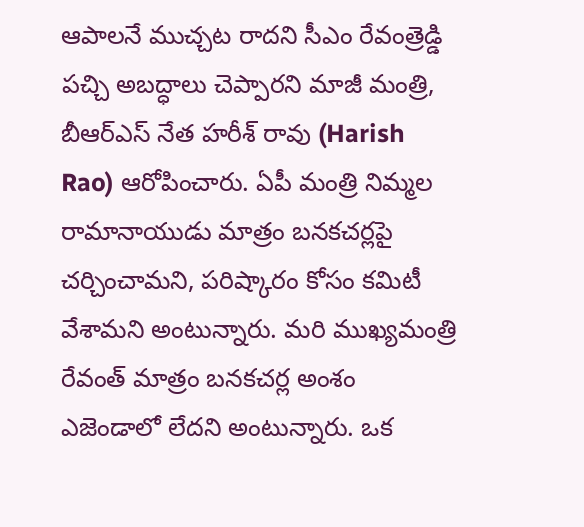ఆపాలనే ముచ్చట రాదని సీఎం రేవంత్రెడ్డి పచ్చి అబద్ధాలు చెప్పారని మాజీ మంత్రి, బీఆర్ఎస్ నేత హరీశ్ రావు (Harish Rao) ఆరోపించారు. ఏపీ మంత్రి నిమ్మల రామానాయుడు మాత్రం బనకచర్లపై చర్చించామని, పరిష్కారం కోసం కమిటీ వేశామని అంటున్నారు. మరి ముఖ్యమంత్రి రేవంత్ మాత్రం బనకచర్ల అంశం ఎజెండాలో లేదని అంటున్నారు. ఒక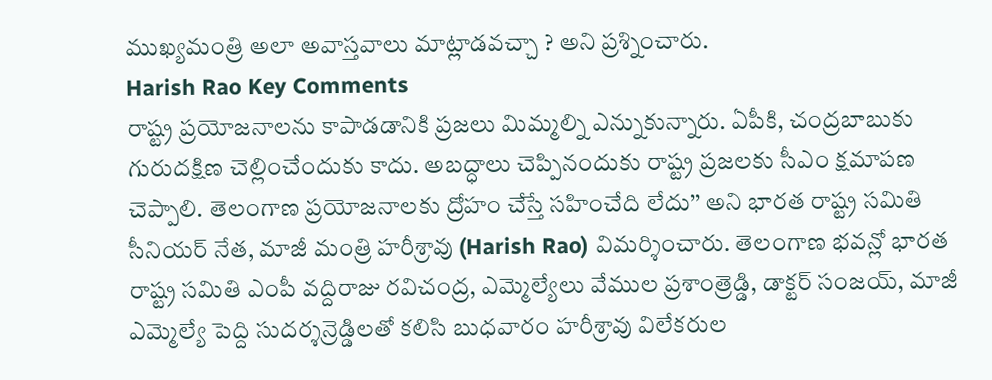ముఖ్యమంత్రి అలా అవాస్తవాలు మాట్లాడవచ్చా ? అని ప్రశ్నించారు.
Harish Rao Key Comments
రాష్ట్ర ప్రయోజనాలను కాపాడడానికి ప్రజలు మిమ్మల్ని ఎన్నుకున్నారు. ఏపీకి, చంద్రబాబుకు గురుదక్షిణ చెల్లించేందుకు కాదు. అబద్ధాలు చెప్పినందుకు రాష్ట్ర ప్రజలకు సీఎం క్షమాపణ చెప్పాలి. తెలంగాణ ప్రయోజనాలకు ద్రోహం చేస్తే సహించేది లేదు’’ అని భారత రాష్ట్ర సమితి సీనియర్ నేత, మాజీ మంత్రి హరీశ్రావు (Harish Rao) విమర్శించారు. తెలంగాణ భవన్లో భారత రాష్ట్ర సమితి ఎంపీ వద్దిరాజు రవిచంద్ర, ఎమ్మెల్యేలు వేముల ప్రశాంత్రెడ్డి, డాక్టర్ సంజయ్, మాజీ ఎమ్మెల్యే పెద్ది సుదర్శన్రెడ్డిలతో కలిసి బుధవారం హరీశ్రావు విలేకరుల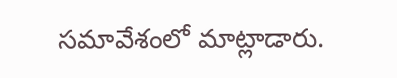సమావేశంలో మాట్లాడారు.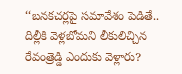‘‘బనకచర్లపై సమావేశం పెడితే.. దిల్లీకి వెళ్లబోమని లీకులిచ్చిన రేవంత్రెడ్డి ఎందుకు వెళ్లారు?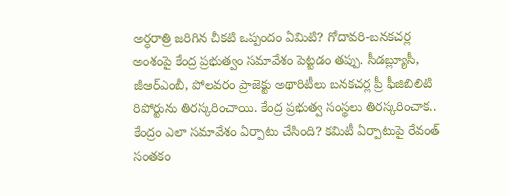అర్ధరాత్రి జరిగిన చీకటి ఒప్పందం ఏమిటి? గోదావరి-బనకచర్ల అంశంపై కేంద్ర ప్రభుత్వం సమావేశం పెట్టడం తప్పు. సీడబ్ల్యూసీ, జీఆర్ఎంబీ, పోలవరం ప్రాజెక్టు అథారిటీలు బనకచర్ల ప్రీ ఫీజిబిలిటి రిపోర్టును తిరస్కరించాయి. కేంద్ర ప్రభుత్వ సంస్థలు తిరస్కరించాక.. కేంద్రం ఎలా సమావేశం ఏర్పాటు చేసింది? కమిటీ ఏర్పాటుపై రేవంత్ సంతకం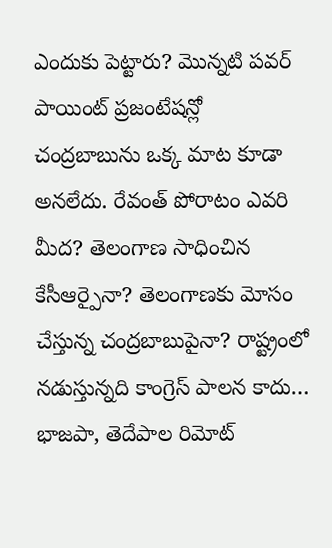ఎందుకు పెట్టారు? మొన్నటి పవర్ పాయింట్ ప్రజంటేషన్లో చంద్రబాబును ఒక్క మాట కూడా అనలేదు. రేవంత్ పోరాటం ఎవరి మీద? తెలంగాణ సాధించిన కేసీఆర్పైనా? తెలంగాణకు మోసం చేస్తున్న చంద్రబాబుపైనా? రాష్ట్రంలో నడుస్తున్నది కాంగ్రెస్ పాలన కాదు… భాజపా, తెదేపాల రిమోట్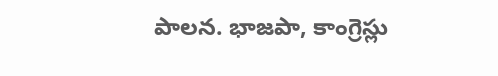పాలన. భాజపా, కాంగ్రెస్లు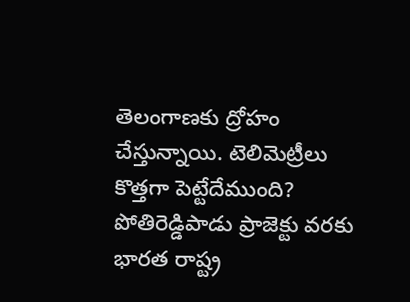తెలంగాణకు ద్రోహం చేస్తున్నాయి. టెలిమెట్రీలు కొత్తగా పెట్టేదేముంది? పోతిరెడ్డిపాడు ప్రాజెక్టు వరకు భారత రాష్ట్ర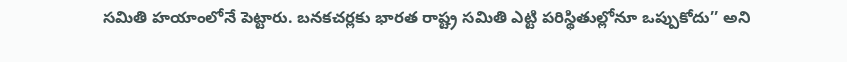సమితి హయాంలోనే పెట్టారు. బనకచర్లకు భారత రాష్ట్ర సమితి ఎట్టి పరిస్థితుల్లోనూ ఒప్పుకోదు’’ అని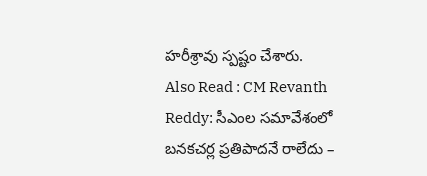హరీశ్రావు స్పష్టం చేశారు.
Also Read : CM Revanth Reddy: సీఎంల సమావేశంలో బనకచర్ల ప్రతిపాదనే రాలేదు –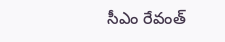సీఎం రేవంత్